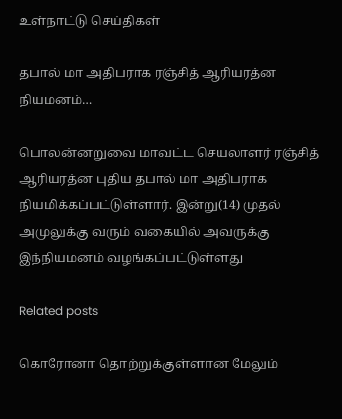உள்நாட்டு செய்திகள்

தபால் மா அதிபராக ரஞ்சித் ஆரியரத்ன நியமனம்…

பொலன்னறுவை மாவட்ட செயலாளர் ரஞ்சித் ஆரியரத்ன புதிய தபால் மா அதிபராக நியமிக்கப்பட்டுள்ளார். இன்று(14) முதல் அமுலுக்கு வரும் வகையில் அவருக்கு இந்நியமனம் வழங்கப்பட்டுள்ளது

Related posts

கொரோனா தொற்றுக்குள்ளான மேலும்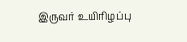இருவர் உயிரிழப்பு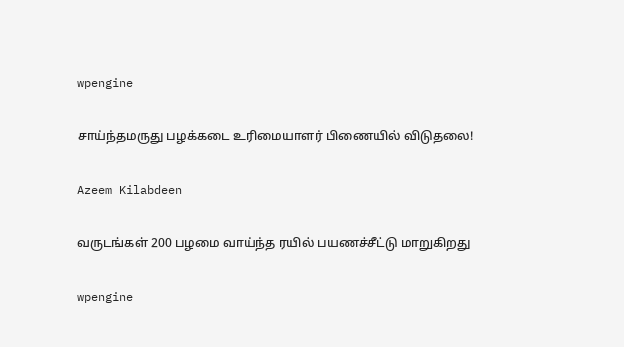wpengine

சாய்ந்தமருது பழக்கடை உரிமையாளர் பிணையில் விடுதலை!

Azeem Kilabdeen

வருடங்கள் 200 பழமை வாய்ந்த ரயில் பயணச்சீட்டு மாறுகிறது

wpengine